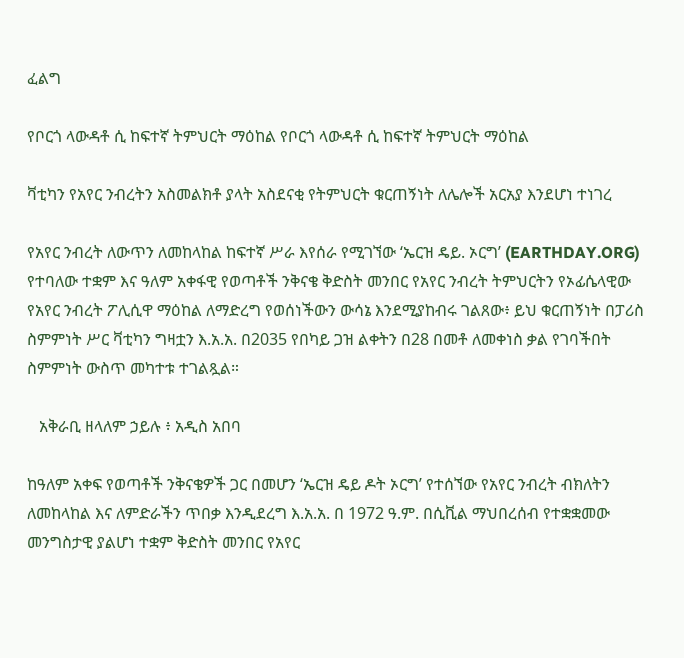ፈልግ

የቦርጎ ላውዳቶ ሲ ከፍተኛ ትምህርት ማዕከል የቦርጎ ላውዳቶ ሲ ከፍተኛ ትምህርት ማዕከል

ቫቲካን የአየር ንብረትን አስመልክቶ ያላት አስደናቂ የትምህርት ቁርጠኝነት ለሌሎች አርአያ እንደሆነ ተነገረ

የአየር ንብረት ለውጥን ለመከላከል ከፍተኛ ሥራ እየሰራ የሚገኘው ‘ኤርዝ ዴይ. ኦርግ’ (EARTHDAY.ORG) የተባለው ተቋም እና ዓለም አቀፋዊ የወጣቶች ንቅናቄ ቅድስት መንበር የአየር ንብረት ትምህርትን የኦፊሴላዊው የአየር ንብረት ፖሊሲዋ ማዕከል ለማድረግ የወሰነችውን ውሳኔ እንደሚያከብሩ ገልጸው፥ ይህ ቁርጠኝነት በፓሪስ ስምምነት ሥር ቫቲካን ግዛቷን እ.አ.አ. በ2035 የበካይ ጋዝ ልቀትን በ28 በመቶ ለመቀነስ ቃል የገባችበት ስምምነት ውስጥ መካተቱ ተገልጿል።

   አቅራቢ ዘላለም ኃይሉ ፥ አዲስ አበባ

ከዓለም አቀፍ የወጣቶች ንቅናቄዎች ጋር በመሆን ‘ኤርዝ ዴይ ዶት ኦርግ’ የተሰኘው የአየር ንብረት ብክለትን ለመከላከል እና ለምድራችን ጥበቃ እንዲደረግ እ.አ.አ. በ 1972 ዓ.ም. በሲቪል ማህበረሰብ የተቋቋመው መንግስታዊ ያልሆነ ተቋም ቅድስት መንበር የአየር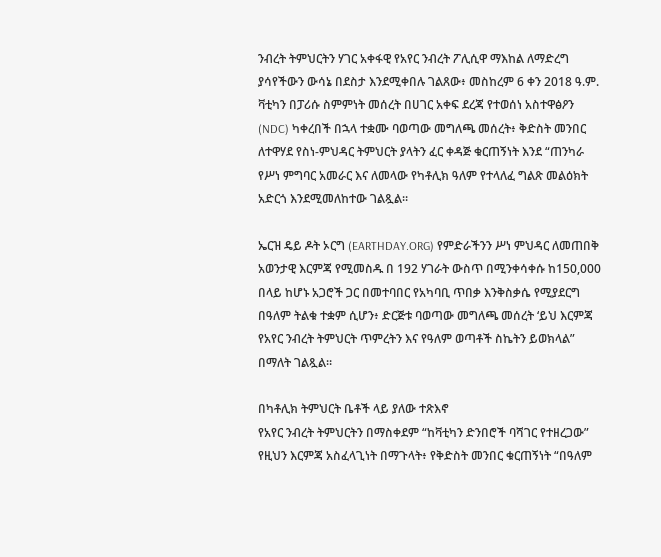ንብረት ትምህርትን ሃገር አቀፋዊ የአየር ንብረት ፖሊሲዋ ማእከል ለማድረግ ያሳየችውን ውሳኔ በደስታ እንደሚቀበሉ ገልጸው፥ መስከረም 6 ቀን 2018 ዓ.ም. ቫቲካን በፓሪሱ ስምምነት መሰረት በሀገር አቀፍ ደረጃ የተወሰነ አስተዋፅዖን (NDC) ካቀረበች በኋላ ተቋሙ ባወጣው መግለጫ መሰረት፥ ቅድስት መንበር ለተዋሃደ የስነ-ምህዳር ትምህርት ያላትን ፈር ቀዳጅ ቁርጠኝነት እንደ “ጠንካራ የሥነ ምግባር አመራር እና ለመላው የካቶሊክ ዓለም የተላለፈ ግልጽ መልዕክት አድርጎ እንደሚመለከተው ገልጿል።

ኤርዝ ዴይ ዶት ኦርግ (EARTHDAY.ORG) የምድራችንን ሥነ ምህዳር ለመጠበቅ አወንታዊ እርምጃ የሚመስዱ በ 192 ሃገራት ውስጥ በሚንቀሳቀሱ ከ150,000 በላይ ከሆኑ አጋሮች ጋር በመተባበር የአካባቢ ጥበቃ እንቅስቃሴ የሚያደርግ በዓለም ትልቁ ተቋም ሲሆን፥ ድርጅቱ ባወጣው መግለጫ መሰረት ‘ይህ እርምጃ የአየር ንብረት ትምህርት ጥምረትን እና የዓለም ወጣቶች ስኬትን ይወክላል” በማለት ገልጿል።

በካቶሊክ ትምህርት ቤቶች ላይ ያለው ተጽእኖ
የአየር ንብረት ትምህርትን በማስቀደም “ከቫቲካን ድንበሮች ባሻገር የተዘረጋው” የዚህን እርምጃ አስፈላጊነት በማጉላት፥ የቅድስት መንበር ቁርጠኝነት “በዓለም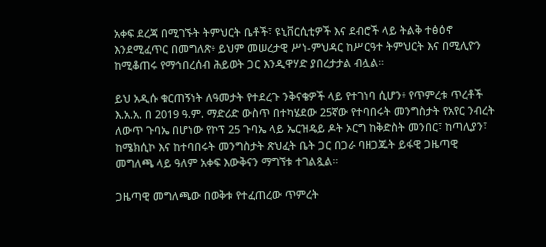አቀፍ ደረጃ በሚገኙት ትምህርት ቤቶች፣ ዩኒቨርሲቲዎች እና ደብሮች ላይ ትልቅ ተፅዕኖ እንደሚፈጥር በመግለጽ፥ ይህም መሠረታዊ ሥነ-ምህዳር ከሥርዓተ ትምህርት እና በሚሊዮን ከሚቆጠሩ የማኅበረሰብ ሕይወት ጋር እንዲዋሃድ ያበረታታል ብሏል።

ይህ አዲሱ ቁርጠኝነት ለዓመታት የተደረጉ ንቅናቄዎች ላይ የተገነባ ሲሆን፥ የጥምረቱ ጥረቶች እ.አ.አ. በ 2019 ዓ.ም. ማድሪድ ውስጥ በተካሄደው 25ኛው የተባበሩት መንግስታት የአየር ንብረት ለውጥ ጉባኤ በሆነው የኮፕ 25 ጉባኤ ላይ ኤርዝዴይ ዶት ኦርግ ከቅድስት መንበር፣ ከጣሊያን፣ ከሜክሲኮ እና ከተባበሩት መንግስታት ጽህፈት ቤት ጋር በጋራ ባዘጋጁት ይፋዊ ጋዜጣዊ መግለጫ ላይ ዓለም አቀፍ እውቅናን ማግኘቱ ተገልጿል።

ጋዜጣዊ መግለጫው በወቅቱ የተፈጠረው ጥምረት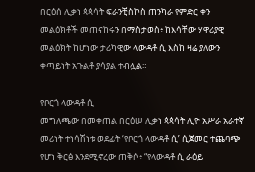በርዕሰ ሊቃነ ጳጳሳት ፍራንቺስኮስ ጠንካራ የምድር ቀን መልዕክቶች መጠናከሩን በማስታወስ፥ ከእሳቸው ሃዋሪያዊ መልዕክት ከሆነው ታሪካዊው ላውዳቶ ሲ እስከ ዛሬ ያለውን ቀጣይነት አጉልቶ ያሳያል ተብሏል።

የቦርጎ ላውዳቶ ሲ
መግለጫው በመቀጠል በርዕሠ ሊቃነ ጳጳሳት ሊዮ አሥራ አራተኛ መሪነት ተነሳሽነቱ ወደፊት ‘የቦርጎ ላውዳቶ ሲ’ ሲጀመር ተጨባጭ የሆነ ቅርፅ እንደሚኖረው ጠቅሶ፥ “የላውዳቶ ሲ ራዕይ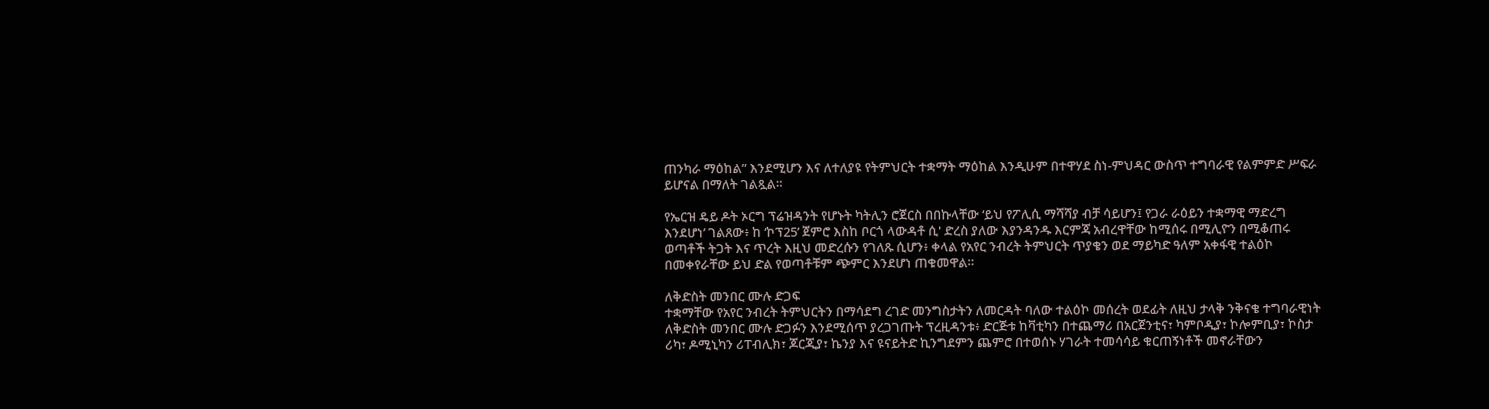ጠንካራ ማዕከል” እንደሚሆን እና ለተለያዩ የትምህርት ተቋማት ማዕከል እንዲሁም በተዋሃደ ስነ-ምህዳር ውስጥ ተግባራዊ የልምምድ ሥፍራ ይሆናል በማለት ገልጿል።

የኤርዝ ዴይ ዶት ኦርግ ፕሬዝዳንት የሆኑት ካትሊን ሮጀርስ በበኩላቸው ‘ይህ የፖሊሲ ማሻሻያ ብቻ ሳይሆን፤ የጋራ ራዕይን ተቋማዊ ማድረግ እንደሆነ’ ገልጸው፥ ከ ‘ኮፕ25’ ጀምሮ እስከ ቦርጎ ላውዳቶ ሲ' ድረስ ያለው እያንዳንዱ እርምጃ አብረዋቸው ከሚሰሩ በሚሊዮን በሚቆጠሩ ወጣቶች ትጋት እና ጥረት እዚህ መድረሱን የገለጹ ሲሆን፥ ቀላል የአየር ንብረት ትምህርት ጥያቄን ወደ ማይካድ ዓለም አቀፋዊ ተልዕኮ በመቀየራቸው ይህ ድል የወጣቶቹም ጭምር እንደሆነ ጠቁመዋል።

ለቅድስት መንበር ሙሉ ድጋፍ
ተቋማቸው የአየር ንብረት ትምህርትን በማሳደግ ረገድ መንግስታትን ለመርዳት ባለው ተልዕኮ መሰረት ወደፊት ለዚህ ታላቅ ንቅናቄ ተግባራዊነት ለቅድስት መንበር ሙሉ ድጋፉን እንደሚሰጥ ያረጋገጡት ፕረዚዳንቱ፥ ድርጅቱ ከቫቲካን በተጨማሪ በአርጀንቲና፣ ካምቦዲያ፣ ኮሎምቢያ፣ ኮስታ ሪካ፣ ዶሚኒካን ሪፐብሊክ፣ ጆርጂያ፣ ኬንያ እና ዩናይትድ ኪንግደምን ጨምሮ በተወሰኑ ሃገራት ተመሳሳይ ቁርጠኝነቶች መኖራቸውን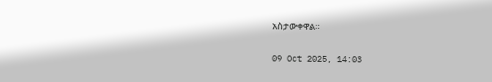አስታውቀዋል።

09 Oct 2025, 14:03